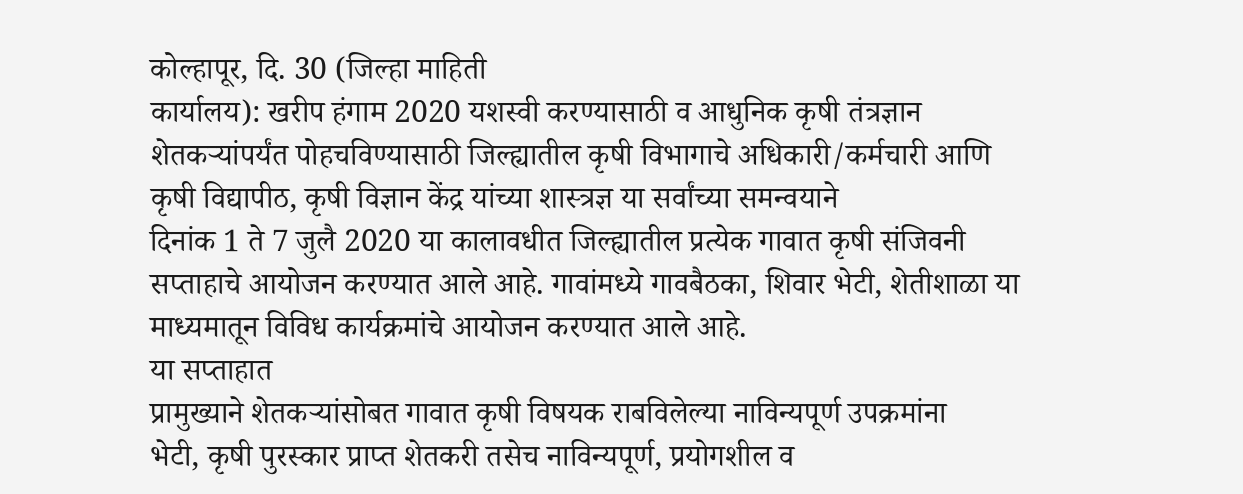कोल्हापूर, दि. 30 (जिल्हा माहिती
कार्यालय): खरीप हंगाम 2020 यशस्वी करण्यासाठी व आधुनिक कृषी तंत्रज्ञान
शेतकऱ्यांपर्यंत पोहचविण्यासाठी जिल्ह्यातील कृषी विभागाचे अधिकारी/कर्मचारी आणि
कृषी विद्यापीठ, कृषी विज्ञान केंद्र यांच्या शास्त्रज्ञ या सर्वांच्या समन्वयाने
दिनांक 1 ते 7 जुलै 2020 या कालावधीत जिल्ह्यातील प्रत्येक गावात कृषी संजिवनी
सप्ताहाचे आयोजन करण्यात आले आहे. गावांमध्ये गावबैठका, शिवार भेटी, शेतीशाळा या
माध्यमातून विविध कार्यक्रमांचे आयोजन करण्यात आले आहे.
या सप्ताहात
प्रामुख्याने शेतकऱ्यांसोबत गावात कृषी विषयक राबविलेल्या नाविन्यपूर्ण उपक्रमांना
भेटी, कृषी पुरस्कार प्राप्त शेतकरी तसेच नाविन्यपूर्ण, प्रयोगशील व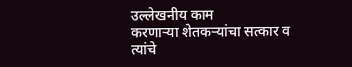उल्लेखनीय काम
करणाऱ्या शेतकऱ्यांचा सत्कार व त्यांचे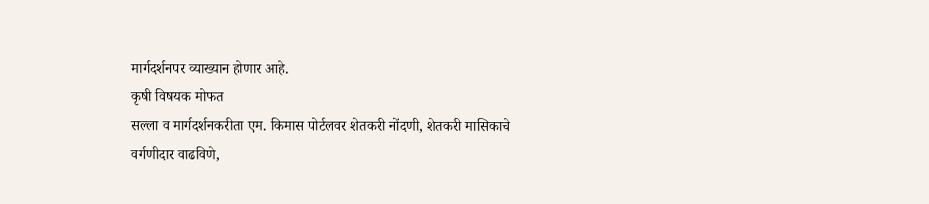मार्गदर्शनपर व्याख्यान होणार आहे.
कृषी विषयक मोफत
सल्ला व मार्गदर्शनकरीता एम. किमास पोर्टलवर शेतकरी नोंदणी, शेतकरी मासिकाचे
वर्गणीदार वाढविणे,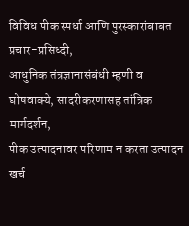विविध पीक स्पर्धा आणि पुरस्कारांबाबत प्रचार-प्रसिध्दी,
आधुनिक तंत्रज्ञानासंबंधी म्हणी व घोषवाक्ये, सादरीकरणासह तांत्रिक मार्गदर्शन,
पीक उत्पादनावर परिणाम न करता उत्पादन खर्च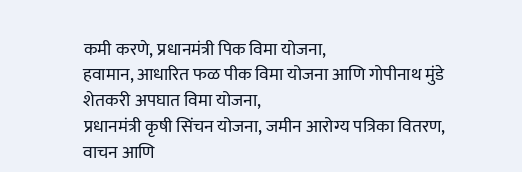कमी करणे, प्रधानमंत्री पिक विमा योजना,
हवामान, आधारित फळ पीक विमा योजना आणि गोपीनाथ मुंडे शेतकरी अपघात विमा योजना,
प्रधानमंत्री कृषी सिंचन योजना, जमीन आरोग्य पत्रिका वितरण, वाचन आणि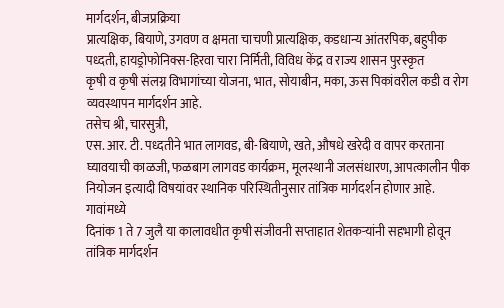मार्गदर्शन, बीजप्रक्रिया
प्रात्यक्षिक, बियाणे, उगवण व क्षमता चाचणी प्रात्यक्षिक, कडधान्य आंतरपिक, बहुपीक
पध्दती, हायड्रोफोनिक्स-हिरवा चारा निर्मिती, विविध केंद्र व राज्य शासन पुरस्कृत
कृषी व कृषी संलग्न विभागांच्या योजना, भात, सोयाबीन, मका, ऊस पिकांवरील कडी व रोग
व्यवस्थापन मार्गदर्शन आहे.
तसेच श्री, चारसुत्री,
एस. आर. टी. पध्दतीने भात लागवड, बी-बियाणे, खते, औषधे खरेदी व वापर करताना
घ्यावयाची काळजी, फळबाग लागवड कार्यक्रम, मूलस्थानी जलसंधारण, आपत्कालीन पीक
नियोजन इत्यादी विषयांवर स्थानिक परिस्थितीनुसार तांत्रिक मार्गदर्शन होणार आहे.
गावांमध्ये
दिनांक 1 ते 7 जुलै या कालावधीत कृषी संजीवनी सप्ताहात शेतकऱ्यांनी सहभागी होवून
तांत्रिक मार्गदर्शन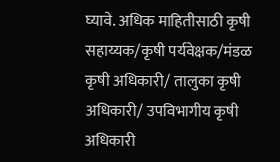घ्यावे. अधिक माहितीसाठी कृषी सहाय्यक/कृषी पर्यवेक्षक/मंडळ
कृषी अधिकारी/ तालुका कृषी अधिकारी/ उपविभागीय कृषी अधिकारी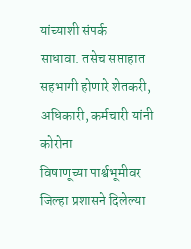यांच्याशी संपर्क
साधावा. तसेच सप्ताहात सहभागी होणारे शेतकरी, अधिकारी, कर्मचारी यांनी कोरोना
विषाणूच्या पार्श्वभूमीवर जिल्हा प्रशासने दिलेल्या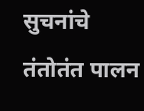सुचनांचे तंतोतंत पालन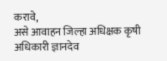करावे,
असे आवाहन जिल्हा अधिक्षक कृषी अधिकारी ज्ञानदेव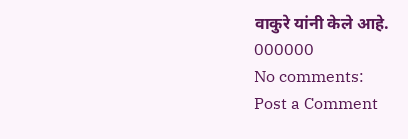वाकुरे यांनी केले आहे.
000000
No comments:
Post a Comment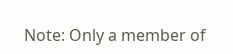Note: Only a member of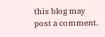this blog may post a comment.